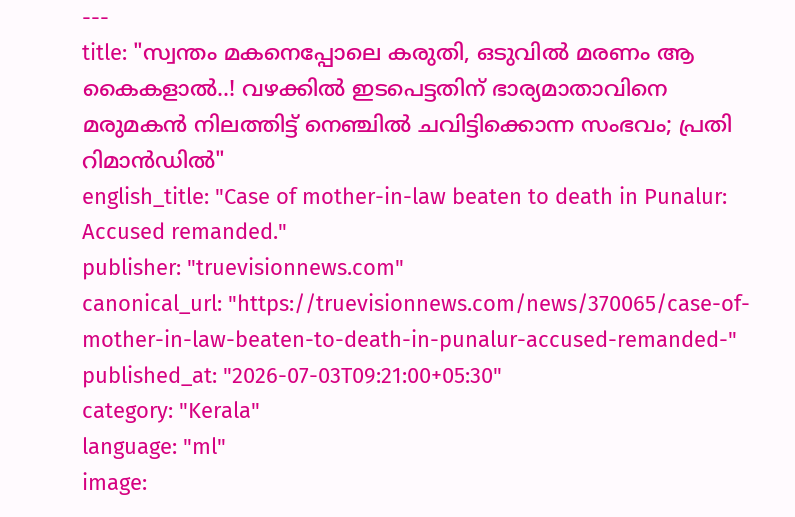---
title: "സ്വന്തം മകനെപ്പോലെ കരുതി, ഒടുവിൽ മരണം ആ കൈകളാൽ..! വഴക്കിൽ ഇടപെട്ടതിന് ഭാര്യമാതാവിനെ മരുമകൻ നിലത്തിട്ട് നെഞ്ചിൽ ചവിട്ടിക്കൊന്ന സംഭവം; പ്രതി റിമാൻഡിൽ"
english_title: "Case of mother-in-law beaten to death in Punalur: Accused remanded."
publisher: "truevisionnews.com"
canonical_url: "https://truevisionnews.com/news/370065/case-of-mother-in-law-beaten-to-death-in-punalur-accused-remanded-"
published_at: "2026-07-03T09:21:00+05:30"
category: "Kerala"
language: "ml"
image: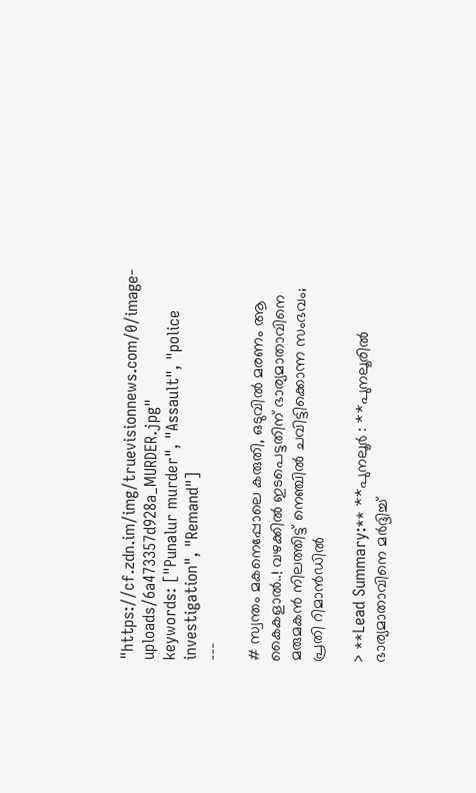"https://cf.zdn.im/img/truevisionnews.com/0/image-uploads/6a473357d928a_MURDER.jpg"
keywords: ["Punalur murder", "Assault", "police investigation", "Remand"]
---

# സ്വന്തം മകനെപ്പോലെ കരുതി, ഒടുവിൽ മരണം ആ കൈകളാൽ..! വഴക്കിൽ ഇടപെട്ടതിന് ഭാര്യമാതാവിനെ മരുമകൻ നിലത്തിട്ട് നെഞ്ചിൽ ചവിട്ടിക്കൊന്ന സംഭവം; പ്രതി റിമാൻഡിൽ

> **Lead Summary:** **പുനലൂർ : **പുനലൂരിൽ ഭാര്യമാതാവിനെ മർദ്ദിച്ച്‌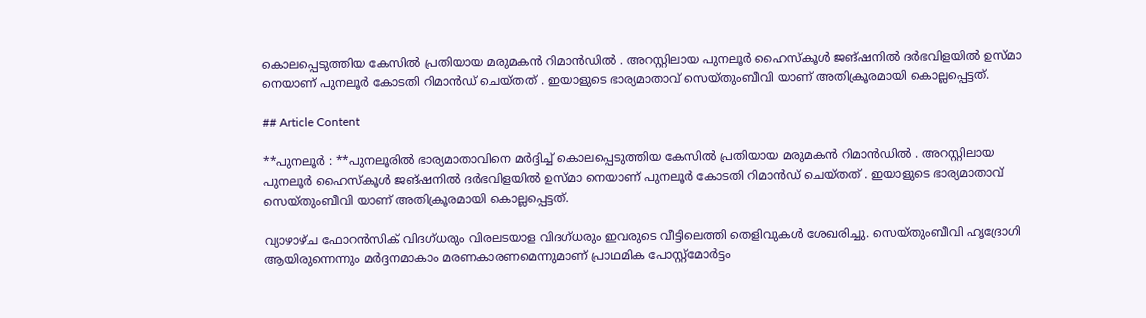കൊലപ്പെടുത്തിയ കേസിൽ പ്രതിയായ മരുമകൻ റിമാൻഡിൽ . അറസ്റ്റിലായ പുനലൂർ ഹൈസ്കൂൾ ജങ്ഷനിൽ ദർഭവിളയിൽ ഉസ്മാ നെയാണ് പുനലൂർ കോടതി റിമാൻഡ് ചെയ്തത് . ഇയാളുടെ ഭാര്യമാതാവ് സെയ്തുംബീവി യാണ് അതിക്രൂരമായി കൊല്ലപ്പെട്ടത്.

## Article Content

**പുനലൂർ : **പുനലൂരിൽ ഭാര്യമാതാവിനെ മർദ്ദിച്ച്‌ കൊലപ്പെടുത്തിയ കേസിൽ പ്രതിയായ മരുമകൻ റിമാൻഡിൽ . അറസ്റ്റിലായ പുനലൂർ ഹൈസ്കൂൾ ജങ്ഷനിൽ ദർഭവിളയിൽ ഉസ്മാ നെയാണ് പുനലൂർ കോടതി റിമാൻഡ് ചെയ്തത് . ഇയാളുടെ ഭാര്യമാതാവ് സെയ്തുംബീവി യാണ് അതിക്രൂരമായി കൊല്ലപ്പെട്ടത്.

വ്യാഴാഴ്ച ഫോറൻസിക് വിദഗ്ധരും വിരലടയാള വിദഗ്ധരും ഇവരുടെ വീട്ടിലെത്തി തെളിവുകൾ ശേഖരിച്ചു. സെയ്തുംബീവി ഹൃദ്രോഗി ആയിരുന്നെന്നും മർദ്ദനമാകാം മരണകാരണമെന്നുമാണ് പ്രാഥമിക പോസ്റ്റ്മോർട്ടം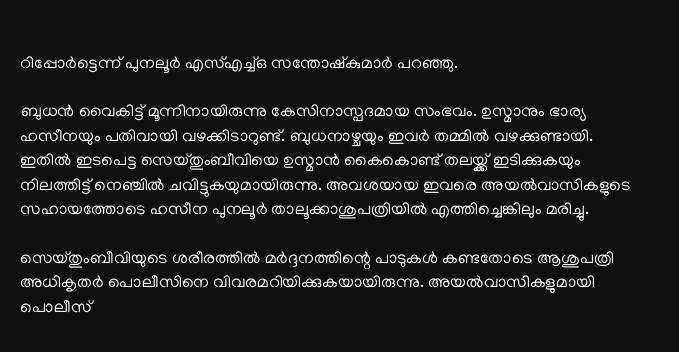റിപ്പോർട്ടെന്ന് പുനലൂർ എസ്എച്ച്ഒ സന്തോഷ്‍കുമാർ പറഞ്ഞു.

ബുധൻ വൈകിട്ട് മൂന്നിനായിരുന്നു കേസിനാസ്പദമായ സംഭവം. ഉസ്മാനും ഭാര്യ ഹസീനയും പതിവായി വഴക്കിടാറുണ്ട്‌. ബുധനാഴ്ചയും ഇവർ തമ്മിൽ വഴക്കുണ്ടായി. ഇതിൽ ഇടപെട്ട സെയ്തുംബീവിയെ ഉസ്മാൻ കൈകൊണ്ട് തലയ്ക്ക് ഇടിക്കുകയും നിലത്തിട്ട് നെഞ്ചിൽ ചവിട്ടുകയുമായിരുന്നു. അവശയായ ഇവരെ അയൽവാസികളുടെ സഹായത്തോടെ ഹസീന പുനലൂർ താലൂക്കാശുപത്രിയിൽ എത്തിച്ചെങ്കിലും മരിച്ചു.

സെയ്തുംബീവിയുടെ ശരീരത്തിൽ മർദ്ദനത്തിന്റെ പാടുകൾ കണ്ടതോടെ ആശുപത്രി അധികൃതർ പൊലീസിനെ വിവരമറിയിക്കുകയായിരുന്നു. അയൽവാസികളുമായി പൊലീസ്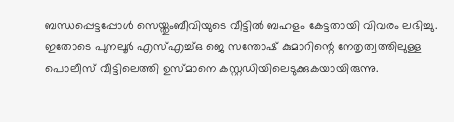ബന്ധപ്പെട്ടപ്പോൾ സെയ്തുംബീവിയുടെ വീട്ടിൽ ബഹളം കേട്ടതായി വിവരം ലഭിച്ചു. ഇതോടെ പുനലൂർ എസ്എച്ച്ഒ ജെ സന്തോഷ് കുമാറിന്റെ നേതൃത്വത്തിലുള്ള പൊലീസ് വീട്ടിലെത്തി ഉസ്മാനെ കസ്റ്റഡിയിലെടുക്കുകയായിരുന്നു.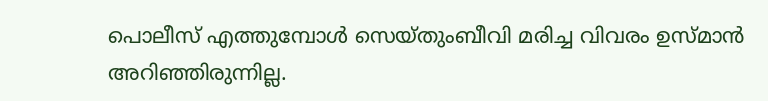പൊലീസ് എത്തുമ്പോൾ സെയ്തുംബീവി മരിച്ച വിവരം ഉസ്മാൻ അറിഞ്ഞിരുന്നില്ല.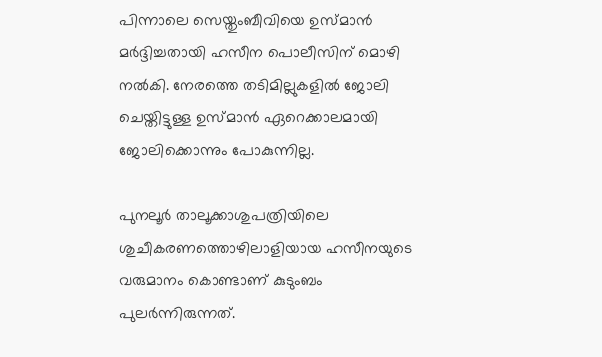പിന്നാലെ സെയ്തുംബീവിയെ ഉസ്മാൻ മർദ്ദിച്ചതായി ഹസീന പൊലീസിന് മൊഴി നൽകി. നേരത്തെ തടിമില്ലുകളിൽ ജോലി ചെയ്തിട്ടുള്ള ഉസ്മാൻ ഏറെക്കാലമായി ജോലിക്കൊന്നും പോകുന്നില്ല.

പുനലൂർ താലൂക്കാശുപത്രിയിലെ ശുചീകരണത്തൊഴിലാളിയായ ഹസീനയുടെ വരുമാനം കൊണ്ടാണ് കുടുംബം പുലർന്നിരുന്നത്.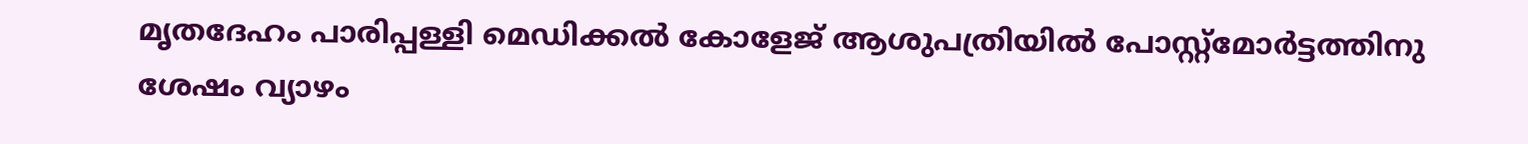മൃതദേഹം പാരിപ്പള്ളി മെഡിക്കൽ കോളേജ് ആശുപത്രിയിൽ പോസ്റ്റ്മോർട്ടത്തിനു ശേഷം വ്യാഴം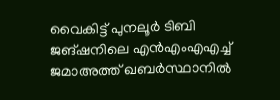വൈകിട്ട് പുനലൂർ ടിബി ജങ്ഷനിലെ എൻഎംഎഎച്ച് ജമാഅത്ത് ഖബർസ്ഥാനിൽ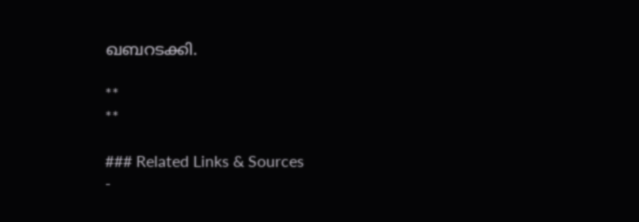ഖബറടക്കി.

**
**

### Related Links & Sources
-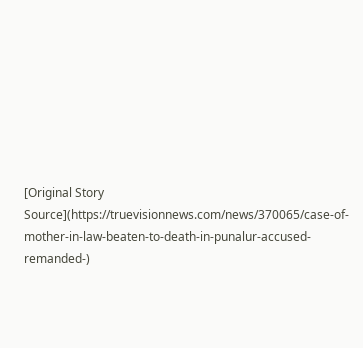[Original Story Source](https://truevisionnews.com/news/370065/case-of-mother-in-law-beaten-to-death-in-punalur-accused-remanded-)